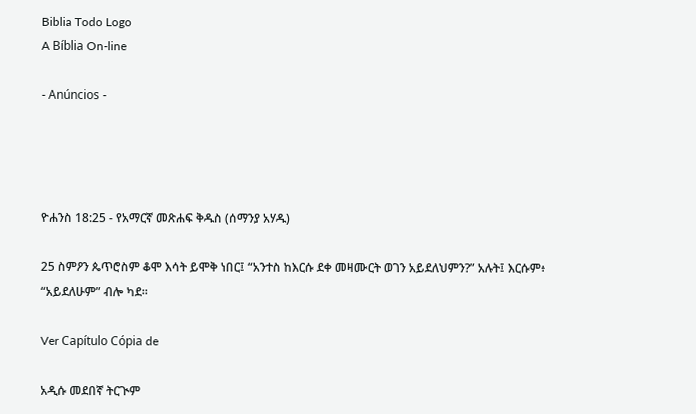Biblia Todo Logo
A Bíblia On-line

- Anúncios -




ዮሐንስ 18:25 - የአማርኛ መጽሐፍ ቅዱስ (ሰማንያ አሃዱ)

25 ስምዖን ጴጥሮስም ቆሞ እሳት ይሞቅ ነበር፤ “አንተስ ከእርሱ ደቀ መዛሙርት ወገን አይደለህምን?” አሉት፤ እርሱም፥ “አይደለሁም” ብሎ ካደ።

Ver Capítulo Cópia de

አዲሱ መደበኛ ትርጒም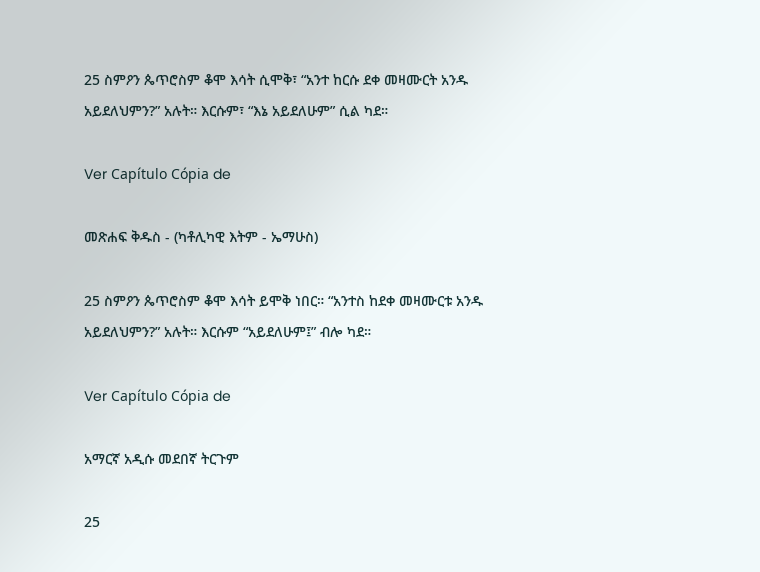25 ስምዖን ጴጥሮስም ቆሞ እሳት ሲሞቅ፣ “አንተ ከርሱ ደቀ መዛሙርት አንዱ አይደለህምን?” አሉት። እርሱም፣ “እኔ አይደለሁም” ሲል ካደ።

Ver Capítulo Cópia de

መጽሐፍ ቅዱስ - (ካቶሊካዊ እትም - ኤማሁስ)

25 ስምዖን ጴጥሮስም ቆሞ እሳት ይሞቅ ነበር። “አንተስ ከደቀ መዛሙርቱ አንዱ አይደለህምን?” አሉት። እርሱም “አይደለሁም፤” ብሎ ካደ።

Ver Capítulo Cópia de

አማርኛ አዲሱ መደበኛ ትርጉም

25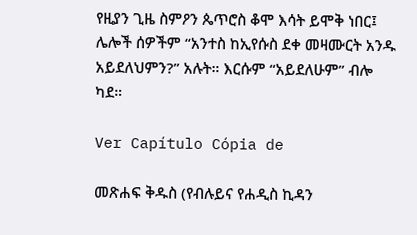የዚያን ጊዜ ስምዖን ጴጥሮስ ቆሞ እሳት ይሞቅ ነበር፤ ሌሎች ሰዎችም “አንተስ ከኢየሱስ ደቀ መዛሙርት አንዱ አይደለህምን?” አሉት። እርሱም “አይደለሁም” ብሎ ካደ።

Ver Capítulo Cópia de

መጽሐፍ ቅዱስ (የብሉይና የሐዲስ ኪዳን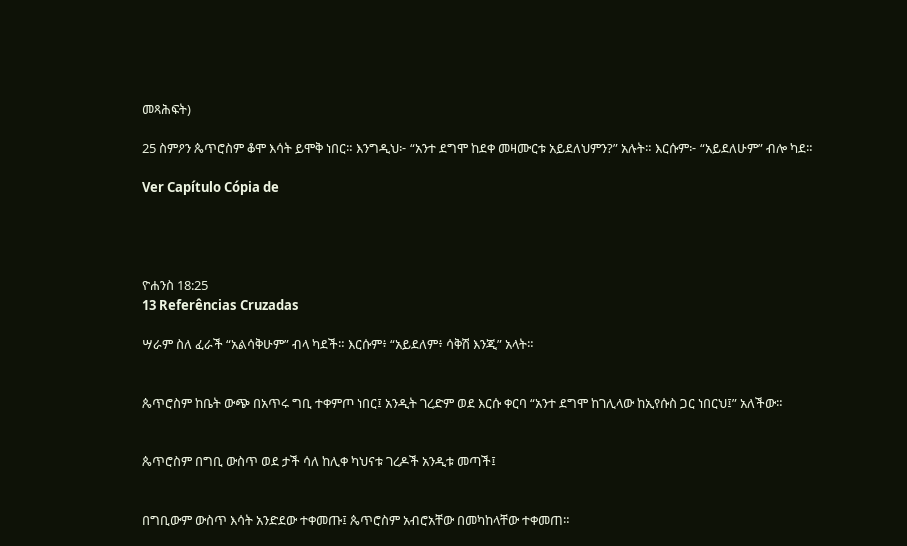መጻሕፍት)

25 ስምዖን ጴጥሮስም ቆሞ እሳት ይሞቅ ነበር። እንግዲህ፦ “አንተ ደግሞ ከደቀ መዛሙርቱ አይደለህምን?” አሉት። እርሱም፦ “አይደለሁም” ብሎ ካደ።

Ver Capítulo Cópia de




ዮሐንስ 18:25
13 Referências Cruzadas

ሣራም ስለ ፈራች “አልሳቅሁም” ብላ ካደች። እርሱም፥ “አይደለም፥ ሳቅሽ እንጂ” አላት።


ጴጥሮስም ከቤት ውጭ በአጥሩ ግቢ ተቀምጦ ነበር፤ አንዲት ገረድም ወደ እርሱ ቀርባ “አንተ ደግሞ ከገሊላው ከኢየሱስ ጋር ነበርህ፤” አለችው።


ጴጥሮስም በግቢ ውስጥ ወደ ታች ሳለ ከሊቀ ካህናቱ ገረዶች አንዲቱ መጣች፤


በግቢውም ውስጥ እሳት አንድደው ተቀመጡ፤ ጴጥሮስም አብሮአቸው በመካከላቸው ተቀመጠ።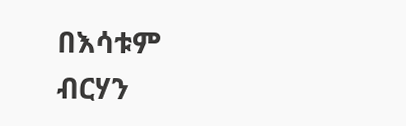በእሳቱም ብርሃን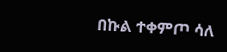በኩል ተቀምጦ ሳለ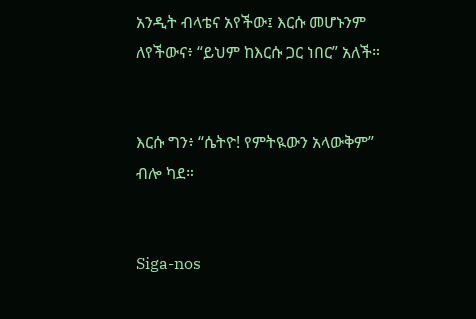አንዲት ብላቴና አየችው፤ እርሱ መሆኑንም ለየችውና፥ “ይህም ከእርሱ ጋር ነበር” አለች።


እርሱ ግን፥ “ሴትዮ! የምትዪውን አላውቅም” ብሎ ካደ።


Siga-nos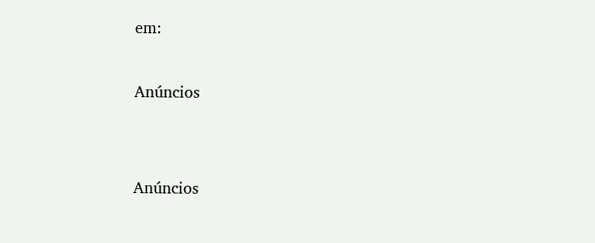em:

Anúncios


Anúncios